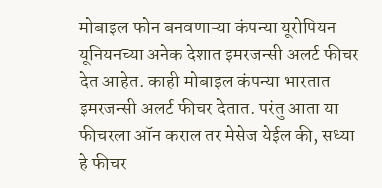मोबाइल फोन बनवणाऱ्या कंपन्या यूरोपियन यूनियनच्या अनेक देशात इमरजन्सी अलर्ट फीचर देत आहेत. काही मोबाइल कंपन्या भारतात इमरजन्सी अलर्ट फीचर देतात. परंतु आता या फीचरला ऑन कराल तर मेसेज येईल की, सध्या हे फीचर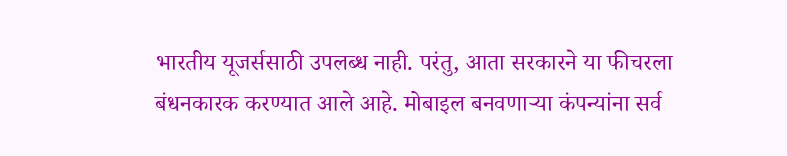भारतीय यूजर्ससाठी उपलब्ध नाही. परंतु, आता सरकारने या फीचरला बंधनकारक करण्यात आले आहे. मोबाइल बनवणाऱ्या कंपन्यांना सर्व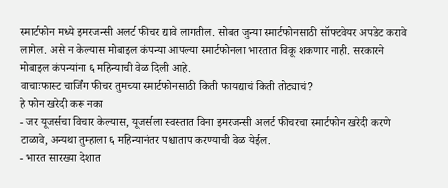स्मार्टफोन मध्ये इमरजन्सी अलर्ट फीचर द्यावे लागतील. सोबत जुन्या स्मार्टफोनसाठी सॉफ्टवेयर अपडेट करावे लागेल. असे न केल्यास मोबाइल कंपन्या आपल्या स्मार्टफोनला भारतात विकू शकणार नाही. सरकारने मोबाइल कंपन्यांना ६ महिन्याची वेळ दिली आहे.
वाचाःफास्ट चार्जिंग फीचर तुमच्या स्मार्टफोनसाठी किती फायद्याचं किती तोट्याचं?
हे फोन खरेदी करू नका
- जर यूजर्सचा विचार केल्यास, यूजर्सला स्वस्तात विना इमरजन्सी अलर्ट फीचरचा स्मार्टफोन खरेदी करणे टाळावे, अन्यथा तुम्हाला ६ महिन्यानंतर पश्चाताप करण्याची वेळ येईल.
- भारत सारख्या देशात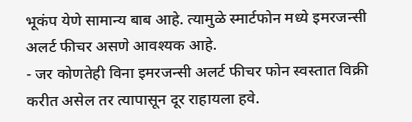भूकंप येणे सामान्य बाब आहे. त्यामुळे स्मार्टफोन मध्ये इमरजन्सी अलर्ट फीचर असणे आवश्यक आहे.
- जर कोणतेही विना इमरजन्सी अलर्ट फीचर फोन स्वस्तात विक्री करीत असेल तर त्यापासून दूर राहायला हवे.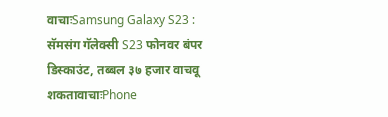वाचाःSamsung Galaxy S23 : सॅमसंग गॅलेक्सी S23 फोनवर बंपर डिस्काउंट, तब्बल ३७ हजार वाचवू शकतावाचाःPhone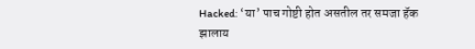Hacked: ‘या’ पाच गोष्टी होत असतील तर समजा हॅक झालाय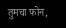तुमचा फोन,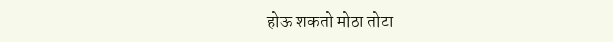होऊ शकतो मोठा तोटा